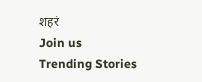शहरं
Join us
Trending Stories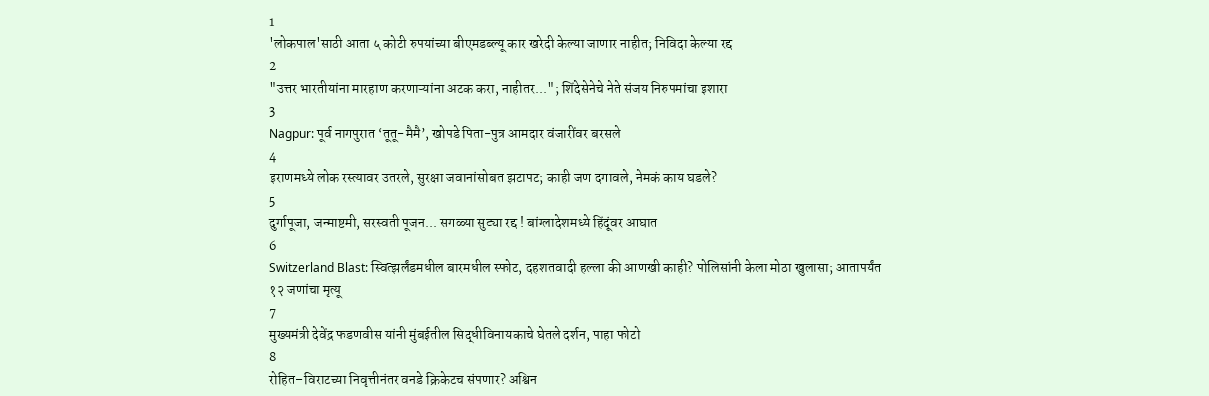1
'लोकपाल'साठी आता ५ कोटी रुपयांच्या बीएमडब्ल्यू कार खरेदी केल्या जाणार नाहीत; निविदा केल्या रद्द
2
"उत्तर भारतीयांना मारहाण करणाऱ्यांना अटक करा, नाहीतर..."; शिंदेसेनेचे नेते संजय निरुपमांचा इशारा
3
Nagpur: पूर्व नागपुरात ‘तूतू-मैमै’, खोपडे पिता-पुत्र आमदार वंजारींवर बरसले
4
इराणमध्ये लोक रस्त्यावर उतरले, सुरक्षा जवानांसोबत झटापट; काही जण दगावले, नेमकं काय घडले?
5
दुर्गापूजा, जन्माष्टमी, सरस्वती पूजन... सगळ्या सुट्या रद्द ! बांग्लादेशमध्ये हिंदूंवर आघात
6
Switzerland Blast: स्वित्झर्लंडमधील बारमधील स्फोट, दहशतवादी हल्ला की आणखी काही? पोलिसांनी केला मोठा खुलासा; आतापर्यंत १२ जणांचा मृत्यू
7
मुख्यमंत्री देवेंद्र फडणवीस यांनी मुंबईतील सिद्धीविनायकाचे घेतले दर्शन, पाहा फोटो
8
रोहित–विराटच्या निवृत्तीनंतर वनडे क्रिकेटच संपणार? अश्विन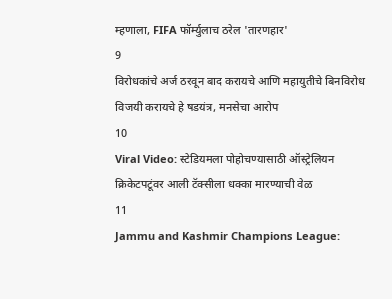म्हणाला, FIFA फॉर्म्युलाच ठरेल 'तारणहार'
9
विरोधकांचे अर्ज ठरवून बाद करायचे आणि महायुतीचे बिनविरोध विजयी करायचे हे षडयंत्र, मनसेचा आरोप
10
Viral Video: स्टेडियमला पोहोचण्यासाठी ऑस्ट्रेलियन क्रिकेटपटूंवर आली टॅक्सीला धक्का मारण्याची वेळ
11
Jammu and Kashmir Champions League: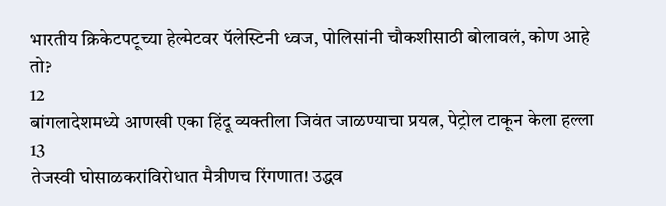भारतीय क्रिकेटपटूच्या हेल्मेटवर पॅलेस्टिनी ध्वज, पोलिसांनी चौकशीसाठी बोलावलं, कोण आहे तो?
12
बांगलादेशमध्ये आणखी एका हिंदू व्यक्तीला जिवंत जाळण्याचा प्रयत्न, पेट्रोल टाकून केला हल्ला
13
तेजस्वी घोसाळकरांविरोधात मैत्रीणच रिंगणात! उद्धव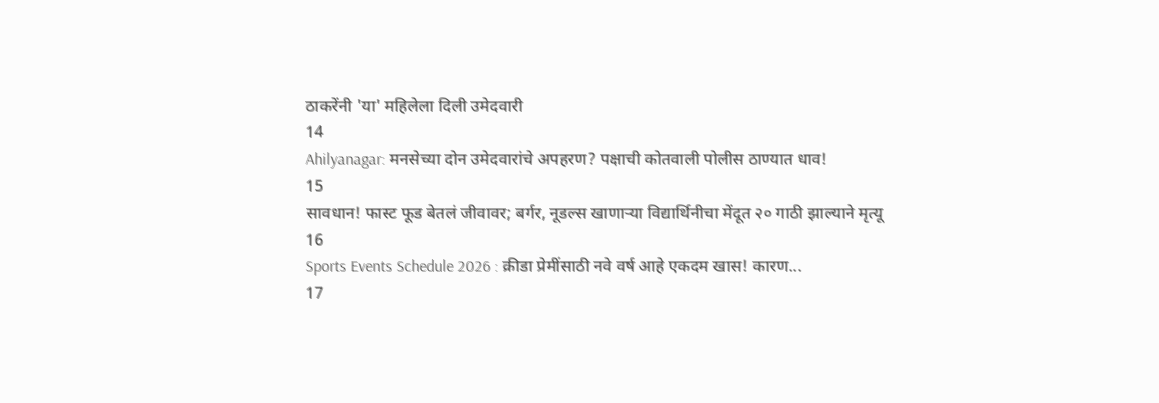ठाकरेंनी 'या' महिलेला दिली उमेदवारी
14
Ahilyanagar: मनसेच्या दोन उमेदवारांचे अपहरण? पक्षाची कोतवाली पोलीस ठाण्यात धाव!
15
सावधान! फास्ट फूड बेतलं जीवावर; बर्गर, नूडल्स खाणाऱ्या विद्यार्थिनीचा मेंदूत २० गाठी झाल्याने मृत्यू
16
Sports Events Schedule 2026 : क्रीडा प्रेमींसाठी नवे वर्ष आहे एकदम खास! कारण...
17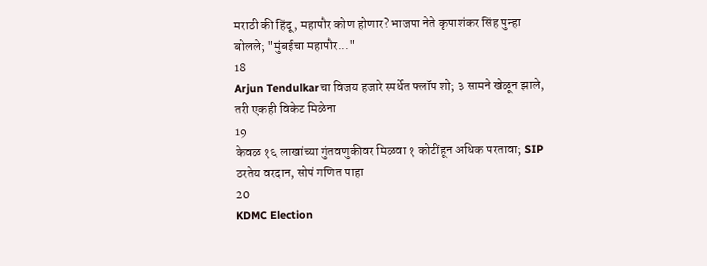मराठी की हिंदू, महापौर कोण होणार? भाजपा नेते कृपाशंकर सिंह पुन्हा बोलले; "मुंबईचा महापौर..."
18
Arjun Tendulkarचा विजय हजारे स्पर्धेत फ्लॉप शो; ३ सामने खेळून झाले, तरी एकही विकेट मिळेना
19
केवळ १६ लाखांच्या गुंतवणुकीवर मिळवा १ कोटींहून अधिक परतावा; SIP ठरतेय वरदान, सोपं गणित पाहा
20
KDMC Election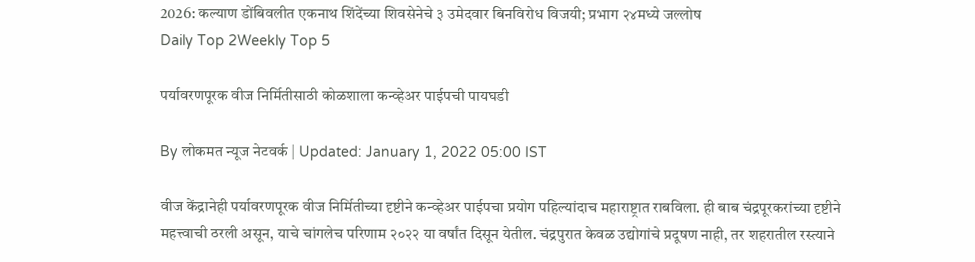2026: कल्याण डोंबिवलीत एकनाथ शिंदेंच्या शिवसेनेचे ३ उमेदवार बिनविरोध विजयी; प्रभाग २४मध्ये जल्लोष
Daily Top 2Weekly Top 5

पर्यावरणपूरक वीज निर्मितीसाठी कोळशाला कन्व्हेअर पाईपची पायघडी

By लोकमत न्यूज नेटवर्क | Updated: January 1, 2022 05:00 IST

वीज केंद्रानेही पर्यावरणपूरक वीज निर्मितीच्या दृष्टीने कन्व्हेअर पाईपचा प्रयोग पहिल्यांदाच महाराष्ट्रात राबविला. ही बाब चंद्रपूरकरांच्या दृष्टीने महत्त्वाची ठरली असून, याचे चांगलेच परिणाम २०२२ या वर्षांत दिसून येतील. चंद्रपुरात केवळ उद्योगांचे प्रदूषण नाही, तर शहरातील रस्त्याने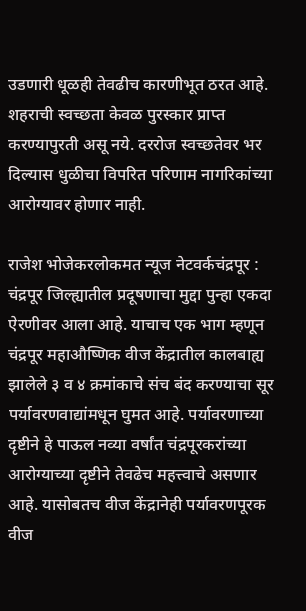उडणारी धूळही तेवढीच कारणीभूत ठरत आहे. शहराची स्वच्छता केवळ पुरस्कार प्राप्त करण्यापुरती असू नये. दररोज स्वच्छतेवर भर दिल्यास धुळीचा विपरित परिणाम नागरिकांच्या आरोग्यावर होणार नाही.

राजेश भोजेकरलोकमत न्यूज नेटवर्कचंद्रपूर : चंद्रपूर जिल्ह्यातील प्रदूषणाचा मुद्दा पुन्हा एकदा ऐरणीवर आला आहे. याचाच एक भाग म्हणून चंद्रपूर महाऔष्णिक वीज केंद्रातील कालबाह्य झालेले ३ व ४ क्रमांकाचे संच बंद करण्याचा सूर पर्यावरणवाद्यांमधून घुमत आहे. पर्यावरणाच्या दृष्टीने हे पाऊल नव्या वर्षांत चंद्रपूरकरांच्या आरोग्याच्या दृष्टीने तेवढेच महत्त्वाचे असणार आहे. यासोबतच वीज केंद्रानेही पर्यावरणपूरक वीज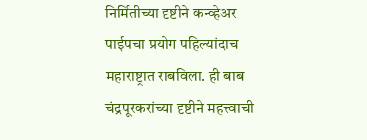निर्मितीच्या दृष्टीने कन्व्हेअर पाईपचा प्रयोग पहिल्यांदाच महाराष्ट्रात राबविला. ही बाब चंद्रपूरकरांच्या दृष्टीने महत्त्वाची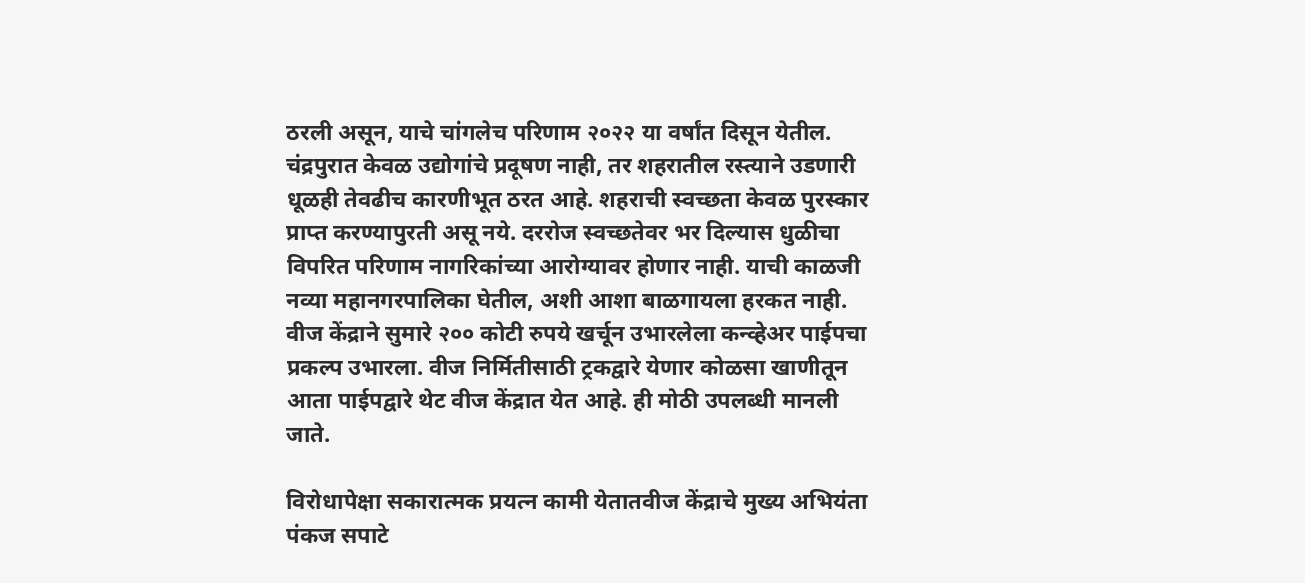ठरली असून, याचे चांगलेच परिणाम २०२२ या वर्षांत दिसून येतील. चंद्रपुरात केवळ उद्योगांचे प्रदूषण नाही, तर शहरातील रस्त्याने उडणारी धूळही तेवढीच कारणीभूत ठरत आहे. शहराची स्वच्छता केवळ पुरस्कार प्राप्त करण्यापुरती असू नये. दररोज स्वच्छतेवर भर दिल्यास धुळीचा विपरित परिणाम नागरिकांच्या आरोग्यावर होणार नाही. याची काळजी नव्या महानगरपालिका घेतील, अशी आशा बाळगायला हरकत नाही. वीज केंद्राने सुमारे २०० कोटी रुपये खर्चून उभारलेला कन्व्हेअर पाईपचा प्रकल्प उभारला. वीज निर्मितीसाठी ट्रकद्वारे येणार कोळसा खाणीतून आता पाईपद्वारे थेट वीज केंद्रात येत आहे. ही मोठी उपलब्धी मानली जाते.

विरोधापेक्षा सकारात्मक प्रयत्न कामी येतातवीज केंद्राचे मुख्य अभियंता पंकज सपाटे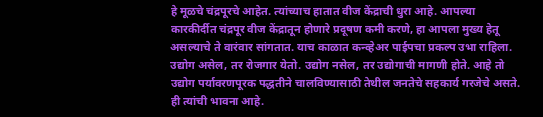हे मूळचे चंद्रपूरचे आहेत. त्यांच्याच हातात वीज केंद्राची धुरा आहे. आपल्या कारकीर्दीत चंद्रपूर वीज केंद्रातून होणारे प्रदूषण कमी करणे, हा आपला मुख्य हेतू असल्याचे ते वारंवार सांगतात. याच काळात कन्व्हेअर पाईपचा प्रकल्प उभा राहिला. उद्योग असेल, तर रोजगार येतो. उद्योग नसेल, तर उद्योगाची मागणी होते. आहे तो उद्योग पर्यावरणपूरक पद्धतीने चालविण्यासाठी तेथील जनतेचे सहकार्य गरजेचे असते. ही त्यांची भावना आहे.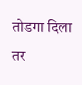तोडगा दिला तर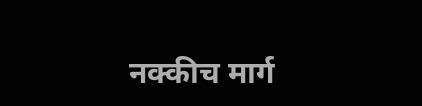नक्कीच मार्ग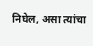निघेल, असा त्यांचा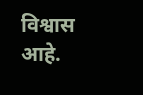विश्वास आहे.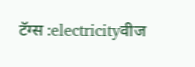टॅग्स :electricityवीज